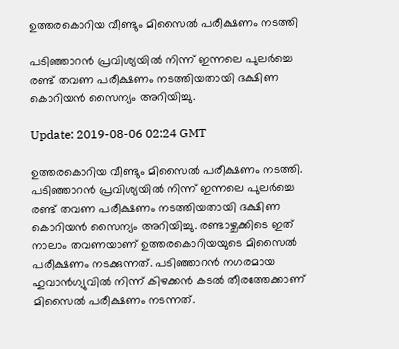ഉത്തരകൊറിയ വീണ്ടും മിസൈൽ പരീക്ഷണം നടത്തി

പടിഞ്ഞാറൻ പ്രവിശ്യയിൽ നിന്ന് ഇന്നലെ പുലര്‍ച്ചെ രണ്ട് തവണ പരീക്ഷണം നടത്തിയതായി ദക്ഷിണ കൊറിയൻ സൈന്യം അറിയിച്ചു.

Update: 2019-08-06 02:24 GMT

ഉത്തരകൊറിയ വീണ്ടും മിസൈൽ പരീക്ഷണം നടത്തി. പടിഞ്ഞാറൻ പ്രവിശ്യയിൽ നിന്ന് ഇന്നലെ പുലര്‍ച്ചെ രണ്ട് തവണ പരീക്ഷണം നടത്തിയതായി ദക്ഷിണ കൊറിയൻ സൈന്യം അറിയിച്ചു. രണ്ടാഴ്ചക്കിടെ ഇത് നാലാം തവണയാണ് ഉത്തരകൊറിയയുടെ മിസൈൽ പരീക്ഷണം നടക്കുന്നത്. പടിഞ്ഞാറന്‍ നഗരമായ ഹുവാന്‍ഗ്യുവില്‍ നിന്ന് കിഴക്കൻ കടൽ തീരത്തേക്കാണ് മിസൈല്‍ പരീക്ഷണം നടന്നത്.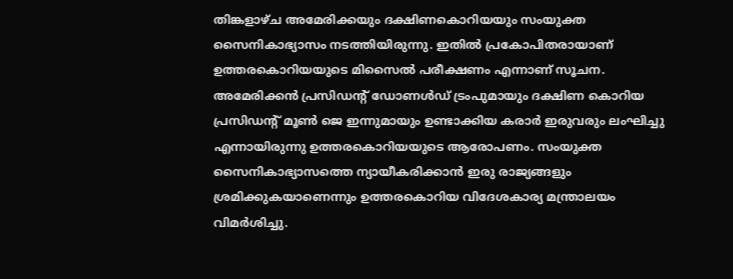തിങ്കളാഴ്ച അമേരിക്കയും ദക്ഷിണകൊറിയയും സംയുക്ത സൈനികാഭ്യാസം നടത്തിയിരുന്നു. ഇതിൽ പ്രകോപിതരായാണ് ഉത്തരകൊറിയയുടെ മിസൈൽ പരീക്ഷണം എന്നാണ് സൂചന. അമേരിക്കൻ പ്രസിഡന്റ് ഡോണൾഡ് ട്രംപുമായും ദക്ഷിണ കൊറിയ പ്രസിഡന്റ് മൂൺ ജെ ഇന്നുമായും ഉണ്ടാക്കിയ കരാർ ഇരുവരും ലംഘിച്ചു എന്നായിരുന്നു ഉത്തരകൊറിയയുടെ ആരോപണം. സംയുക്ത സൈനികാഭ്യാസത്തെ ന്യായീകരിക്കാൻ ഇരു രാജ്യങ്ങളും ശ്രമിക്കുകയാണെന്നും ഉത്തരകൊറിയ വിദേശകാര്യ മന്ത്രാലയം വിമർശിച്ചു.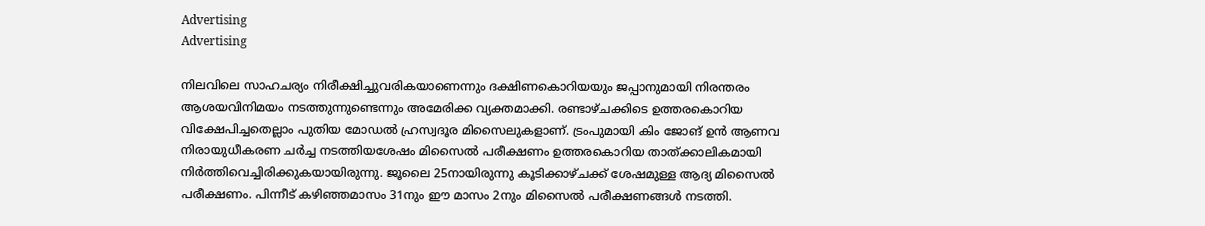Advertising
Advertising

നിലവിലെ സാഹചര്യം നിരീക്ഷിച്ചുവരികയാണെന്നും ദക്ഷിണകൊറിയയും ജപ്പാനുമായി നിരന്തരം ആശയവിനിമയം നടത്തുന്നുണ്ടെന്നും അമേരിക്ക വ്യക്തമാക്കി. രണ്ടാഴ്ചക്കിടെ ഉത്തരകൊറിയ വിക്ഷേപിച്ചതെല്ലാം പുതിയ മോഡൽ ഹ്രസ്വദൂര മിസൈലുകളാണ്. ട്രംപുമായി കിം ജോങ് ഉൻ ആണവ നിരായുധീകരണ ചർച്ച നടത്തിയശേഷം മിസൈൽ പരീക്ഷണം ഉത്തരകൊറിയ താത്ക്കാലികമായി നിർത്തിവെച്ചിരിക്കുകയായിരുന്നു. ജൂലൈ 25നായിരുന്നു കൂടിക്കാഴ്ചക്ക് ശേഷമുള്ള ആദ്യ മിസൈൽ പരീക്ഷണം. പിന്നീട് കഴിഞ്ഞമാസം 31നും ഈ മാസം 2നും മിസൈൽ പരീക്ഷണങ്ങൾ നടത്തി.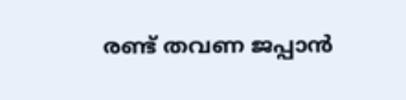രണ്ട് തവണ ജപ്പാൻ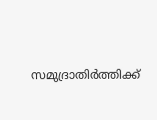സമുദ്രാതിർത്തിക്ക്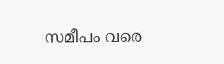സമീപം വരെ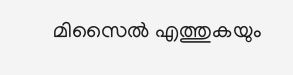മിസൈൽ എത്തുകയും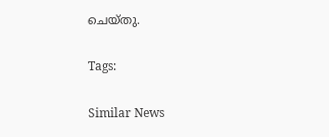ചെയ്തു.

Tags:

Similar News